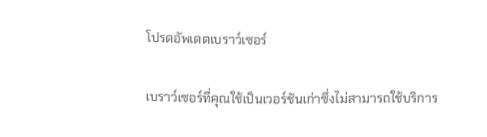โปรดอัพเดตเบราว์เซอร์

เบราว์เซอร์ที่คุณใช้เป็นเวอร์ชันเก่าซึ่งไม่สามารถใช้บริการ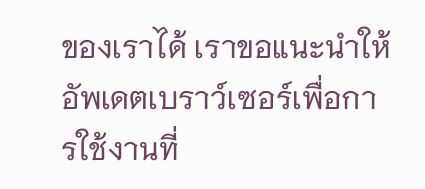ของเราได้ เราขอแนะนำให้อัพเดตเบราว์เซอร์เพื่อการใช้งานที่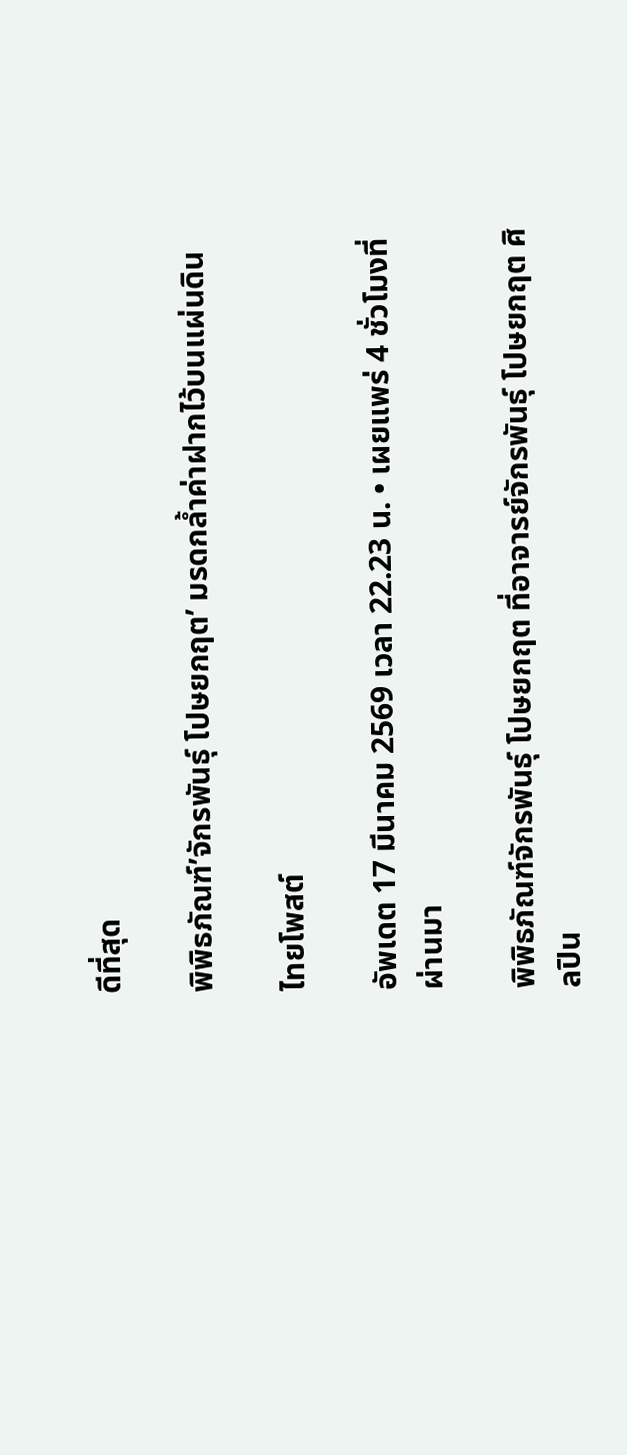ดีที่สุด

พิพิธภัณฑ์’จักรพันธุ์ โปษยกฤต’ มรดกล้ำค่าฝากไว้บนแผ่นดิน

ไทยโพสต์

อัพเดต 17 มีนาคม 2569 เวลา 22.23 น. • เผยแพร่ 4 ชั่วโมงที่ผ่านมา

พิพิธภัณฑ์จักรพันธุ์ โปษยกฤต ที่อาจารย์จักรพันธุ์ โปษยกฤต ศิลปิน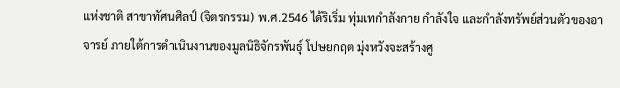แห่งชาติ สาขาทัศนศิลป์ (จิตรกรรม) พ.ศ.2546 ได้ริเริ่ม ทุ่มเทกำลังกาย กำลังใจ และกำลังทรัพย์ส่วนตัวของอาจารย์ ภายใต้การดำเนินงานของมูลนิธิจักรพันธุ์ โปษยกฤต มุ่งหวังจะสร้างศู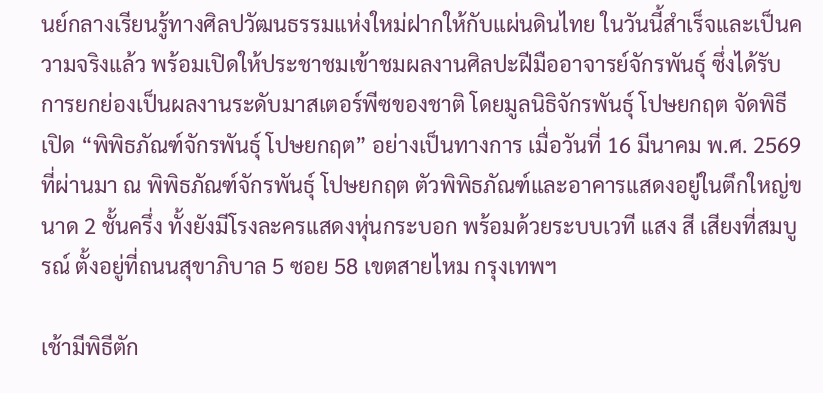นย์กลางเรียนรู้ทางศิลปวัฒนธรรมแห่งใหม่ฝากให้กับแผ่นดินไทย ในวันนี้สำเร็จและเป็นความจริงแล้ว พร้อมเปิดให้ประชาชมเข้าชมผลงานศิลปะฝีมืออาจารย์จักรพันธุ์ ซึ่งได้รับการยกย่องเป็นผลงานระดับมาสเตอร์พีซของชาติ โดยมูลนิธิจักรพันธุ์ โปษยกฤต จัดพิธีเปิด “พิพิธภัณฑ์จักรพันธุ์ โปษยกฤต” อย่างเป็นทางการ เมื่อวันที่ 16 มีนาคม พ.ศ. 2569 ที่ผ่านมา ณ พิพิธภัณฑ์จักรพันธุ์ โปษยกฤต ตัวพิพิธภัณฑ์และอาคารแสดงอยู่ในตึกใหญ่ขนาด 2 ชั้นครึ่ง ทั้งยังมีโรงละครแสดงหุ่นกระบอก พร้อมด้วยระบบเวที แสง สี เสียงที่สมบูรณ์ ตั้งอยู่ที่ถนนสุขาภิบาล 5 ซอย 58 เขตสายไหม กรุงเทพฯ

เช้ามีพิธีตัก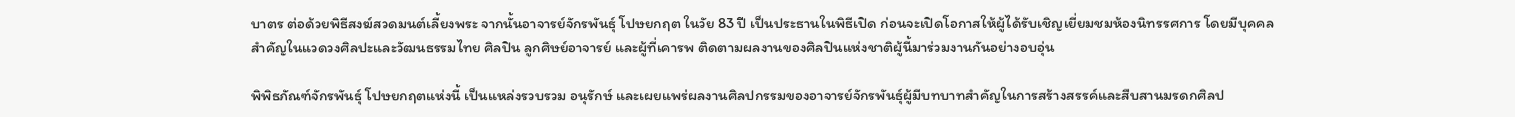บาตร ต่อด้วยพิธีสงฆ์สวดมนต์เลี้ยงพระ จากนั้นอาจารย์จักรพันธุ์ โปษยกฤต ในวัย 83 ปี เป็นประธานในพิธีเปิด ก่อนจะเปิดโอกาสให้ผู้ได้รับเชิญเยี่ยมชมห้องนิทรรศการ โดยมีบุคคลสำคัญในแวดวงศิลปะและวัฒนธรรมไทย ศิลปิน ลูกศิษย์อาจารย์ และผู้ที่เคารพ ติดตามผลงานของศิลปินแห่งชาติผู้นี้มาร่วมงานกันอย่างอบอุ่น

พิพิธภัณฑ์จักรพันธุ์ โปษยกฤตแห่งนี้ เป็นแหล่งรวบรวม อนุรักษ์ และเผยแพร่ผลงานศิลปกรรมของอาจารย์จักรพันธุ์ผู้มีบทบาทสำคัญในการสร้างสรรค์และสืบสานมรดกศิลป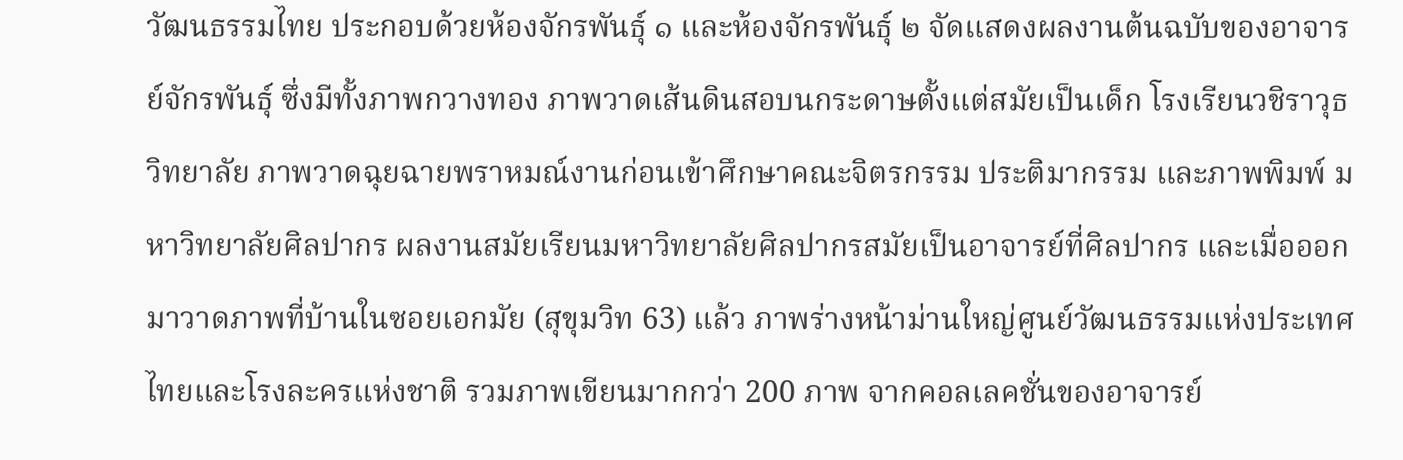วัฒนธรรมไทย ประกอบด้วยห้องจักรพันธุ์ ๑ และห้องจักรพันธุ์ ๒ จัดแสดงผลงานต้นฉบับของอาจารย์จักรพันธุ์ ซึ่งมีทั้งภาพกวางทอง ภาพวาดเส้นดินสอบนกระดาษตั้งแต่สมัยเป็นเด็ก โรงเรียนวชิราวุธวิทยาลัย ภาพวาดฉุยฉายพราหมณ์งานก่อนเข้าศึกษาคณะจิตรกรรม ประติมากรรม และภาพพิมพ์ มหาวิทยาลัยศิลปากร ผลงานสมัยเรียนมหาวิทยาลัยศิลปากรสมัยเป็นอาจารย์ที่ศิลปากร และเมื่อออกมาวาดภาพที่บ้านในซอยเอกมัย (สุขุมวิท 63) แล้ว ภาพร่างหน้าม่านใหญ่ศูนย์วัฒนธรรมแห่งประเทศไทยและโรงละครแห่งชาติ รวมภาพเขียนมากกว่า 200 ภาพ จากคอลเลคชั่นของอาจารย์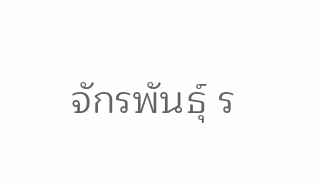จักรพันธุ์ ร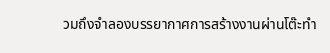วมถึงจำลองบรรยากาศการสร้างงานผ่านโต๊ะทำ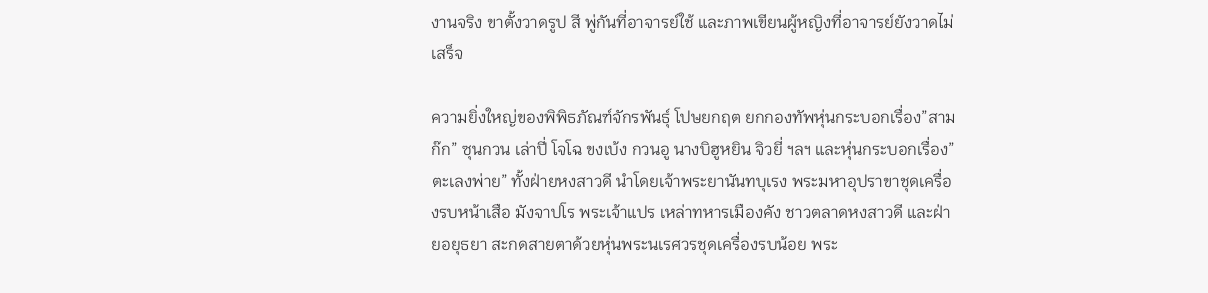งานจริง ขาตั้งวาดรูป สี พู่กันที่อาจารย์ใช้ และภาพเขียนผู้หญิงที่อาจารย์ยังวาดไม่เสร็จ

ความยิ่งใหญ่ของพิพิธภัณฑ์จักรพันธุ์ โปษยกฤต ยกกองทัพหุ่นกระบอกเรื่อง”สามก๊ก” ซุนกวน เล่าปี่ โจโฉ ขงเบ้ง กวนอู นางบิฮูหยิน จิวยี่ ฯลฯ และหุ่นกระบอกเรื่อง”ตะเลงพ่าย” ทั้งฝ่ายหงสาวดี นำโดยเจ้าพระยานันทบุเรง พระมหาอุปราขาชุดเครื่องรบหน้าเสือ มังจาปโร พระเจ้าแปร เหล่าทหารเมืองคัง ชาวตลาดหงสาวดี และฝ่ายอยุธยา สะกดสายตาด้วยหุ่นพระนเรศวรชุดเครื่องรบน้อย พระ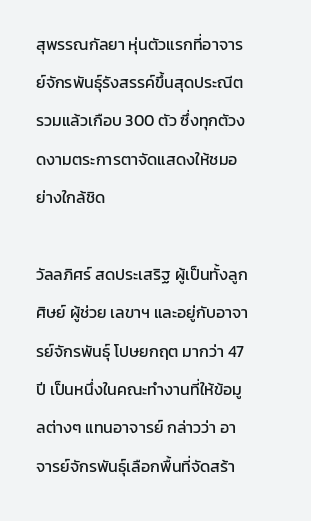สุพรรณกัลยา หุ่นตัวแรกที่อาจารย์จักรพันธุ์รังสรรค์ขึ้นสุดประณีต รวมแล้วเกือบ 300 ตัว ซึ่งทุกตัวงดงามตระการตาจัดแสดงให้ชมอย่างใกล้ชิด

วัลลภิศร์ สดประเสริฐ ผู้เป็นทั้งลูกศิษย์ ผู้ช่วย เลขาฯ และอยู่กับอาจารย์จักรพันธุ์ โปษยกฤต มากว่า 47 ปี เป็นหนึ่งในคณะทำงานที่ให้ข้อมูลต่างๆ แทนอาจารย์ กล่าวว่า อาจารย์จักรพันธุ์เลือกพื้นที่จัดสร้า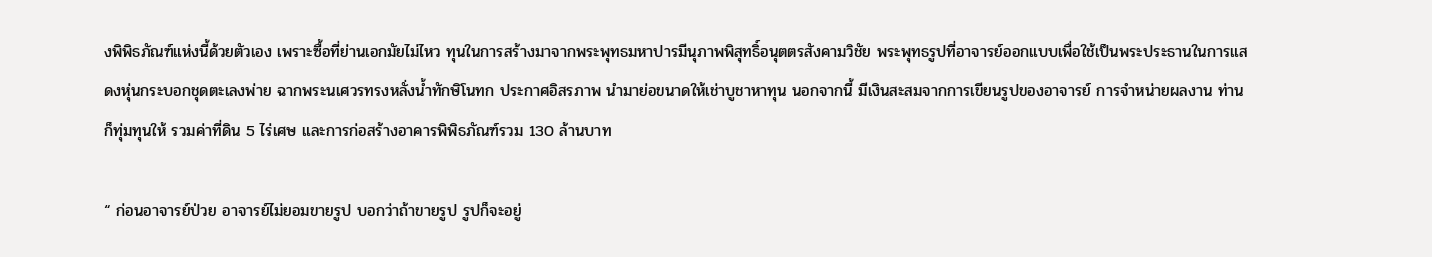งพิพิธภัณฑ์แห่งนี้ด้วยตัวเอง เพราะซื้อที่ย่านเอกมัยไม่ไหว ทุนในการสร้างมาจากพระพุทธมหาปารมีนุภาพพิสุทธิ์อนุตตรสังคามวิชัย พระพุทธรูปที่อาจารย์ออกแบบเพื่อใช้เป็นพระประธานในการแสดงหุ่นกระบอกชุดตะเลงพ่าย ฉากพระนเศวรทรงหลั่งน้ำทักษิโนทก ประกาศอิสรภาพ นำมาย่อขนาดให้เช่าบูชาหาทุน นอกจากนี้ มีเงินสะสมจากการเขียนรูปของอาจารย์ การจำหน่ายผลงาน ท่านก็ทุ่มทุนให้ รวมค่าที่ดิน 5 ไร่เศษ และการก่อสร้างอาคารพิพิธภัณฑ์รวม 130 ล้านบาท

“ ก่อนอาจารย์ป่วย อาจารย์ไม่ยอมขายรูป บอกว่าถ้าขายรูป รูปก็จะอยู่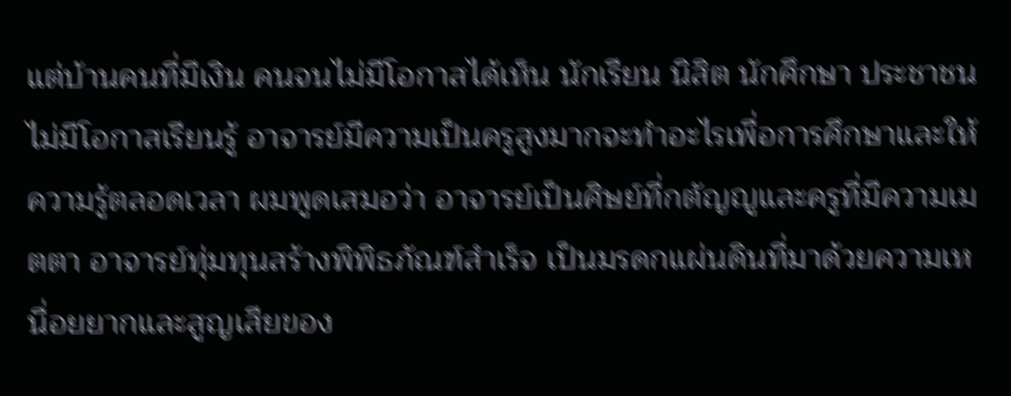แต่บ้านคนที่มีเงิน คนจนไม่มีโอกาสได้เห็น นักเรียน นิสิต นักศึกษา ประชาชนไม่มีโอกาสเรียนรู้ อาจารย์มีความเป็นครูสูงมากจะทำอะไรเพื่อการศึกษาและให้ความรู้ตลอดเวลา ผมพูดเสมอว่า อาจารย์เป็นศิษย์ที่กตัญญูและครูที่มีความเมตตา อาจารย์ทุ่มทุนสร้างพิพิธภัณฑ์สำเร็จ เป็นมรดกแผ่นดินที่มาด้วยความเหนื่อยยากและสูญเสียของ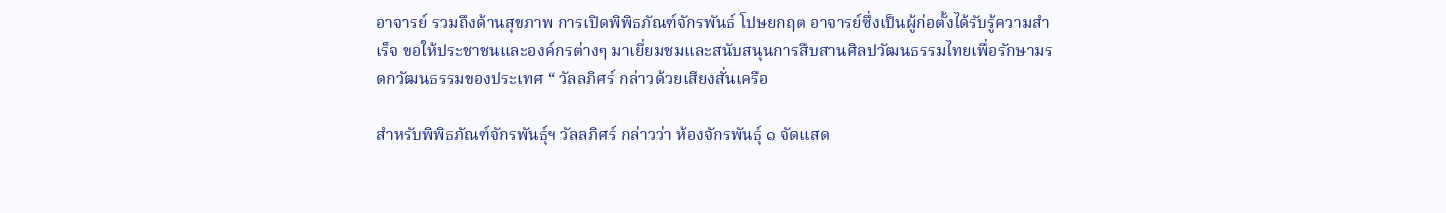อาจารย์ รวมถึงด้านสุขภาพ การเปิดพิพิธภัณฑ์จักรพันธ์ โปษยกฤต อาจารย์ซึ่งเป็นผู้ก่อตั้งได้รับรู้ความสำเร็จ ขอให้ประชาชนและองค์กรต่างๆ มาเยี่ยมชมและสนับสนุนการสืบสานศิลปวัฒนธรรมไทยเพื่อรักษามรดกวัฒนธรรมของประเทศ “ วัลลภิศร์ กล่าวด้วยเสียงสั่นเครือ

สำหรับพิพิธภัณฑ์จักรพันธุ์ฯ วัลลภิศร์ กล่าวว่า ห้องจักรพันธุ์ ๑ จัดแสด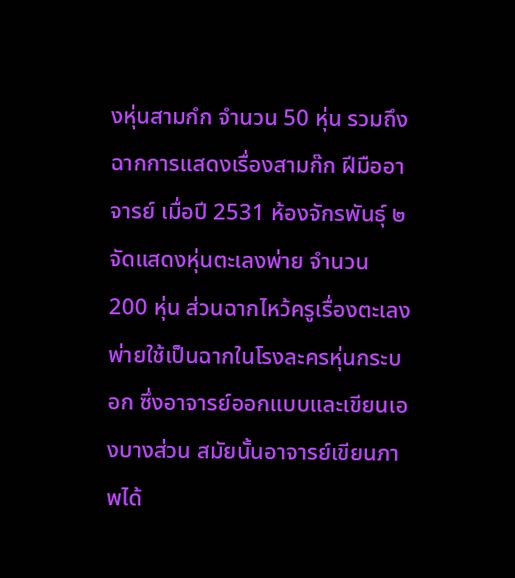งหุ่นสามกํก จำนวน 50 หุ่น รวมถึงฉากการแสดงเรื่องสามก๊ก ฝีมืออาจารย์ เมื่อปี 2531 ห้องจักรพันธุ์ ๒ จัดแสดงหุ่นตะเลงพ่าย จำนวน 200 หุ่น ส่วนฉากไหว้ครูเรื่องตะเลงพ่ายใช้เป็นฉากในโรงละครหุ่นกระบอก ซึ่งอาจารย์ออกแบบและเขียนเองบางส่วน สมัยนั้นอาจารย์เขียนภาพได้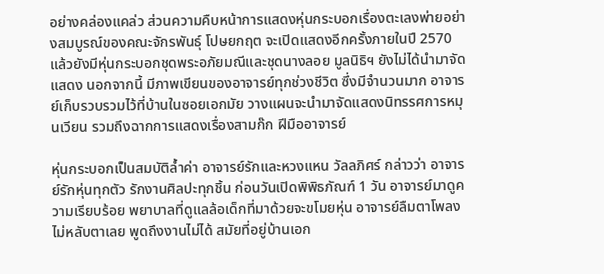อย่างคล่องแคล่ว ส่วนความคืบหน้าการแสดงหุ่นกระบอกเรื่องตะเลงพ่ายอย่างสมบูรณ์ของคณะจักรพันธุ์ โปษยกฤต จะเปิดแสดงอีกครั้งภายในปี 2570 แล้วยังมีหุ่นกระบอกชุดพระอภัยมณีและชุดนางลอย มูลนิธิฯ ยังไม่ได้นำมาจัดแสดง นอกจากนี้ มีภาพเขียนของอาจารย์ทุกช่วงชีวิต ซึ่งมีจำนวนมาก อาจารย์เก็บรวบรวมไว้ที่บ้านในซอยเอกมัย วางแผนจะนำมาจัดแสดงนิทรรศการหมุนเวียน รวมถึงฉากการแสดงเรื่องสามก๊ก ฝีมืออาจารย์

หุ่นกระบอกเป็นสมบัติล้ำค่า อาจารย์รักและหวงแหน วัลลภิศร์ กล่าวว่า อาจารย์รักหุ่นทุกตัว รักงานศิลปะทุกชิ้น ก่อนวันเปิดพิพิธภัณฑ์ 1 วัน อาจารย์มาดูความเรียบร้อย พยาบาลที่ดูแลล้อเด็กที่มาด้วยจะขโมยหุ่น อาจารย์ลืมตาโพลง ไม่หลับตาเลย พูดถึงงานไม่ได้ สมัยที่อยู่บ้านเอก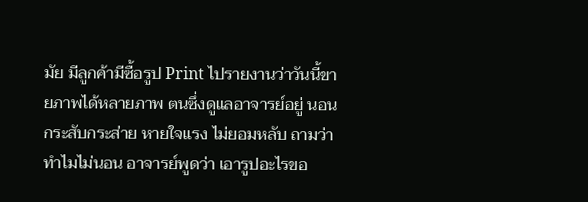มัย มีลูกค้ามีซื้อรูป Print ไปรายงานว่าวันนี้ขายภาพได้หลายภาพ ตนซึ่งดูแลอาจารย์อยู่ นอนกระสับกระส่าย หายใจแรง ไม่ยอมหลับ ถามว่าทำไมไม่นอน อาจารย์พูดว่า เอารูปอะไรขอ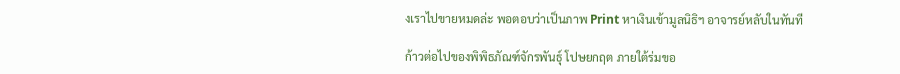งเราไปขายหมดล่ะ พอตอบว่าเป็นภาพ Print หาเงินเข้ามูลนิธิฯ อาจารย์หลับในทันที

ก้าวต่อไปของพิพิธภัณฑ์จักรพันธุ์ โปษยกฤต ภายใต้ร่มขอ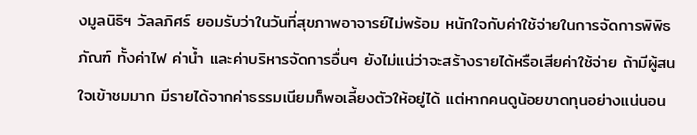งมูลนิธิฯ วัลลภิศร์ ยอมรับว่าในวันที่สุขภาพอาจารย์ไม่พร้อม หนักใจกับค่าใช้จ่ายในการจัดการพิพิธภัณฑ์ ทั้งค่าไฟ ค่าน้ำ และค่าบริหารจัดการอื่นๆ ยังไม่แน่ว่าจะสร้างรายได้หรือเสียค่าใช้จ่าย ถ้ามีผู้สนใจเข้าชมมาก มีรายได้จากค่าธรรมเนียมก็พอเลี้ยงตัวให้อยู่ได้ แต่หากคนดูน้อยขาดทุนอย่างแน่นอน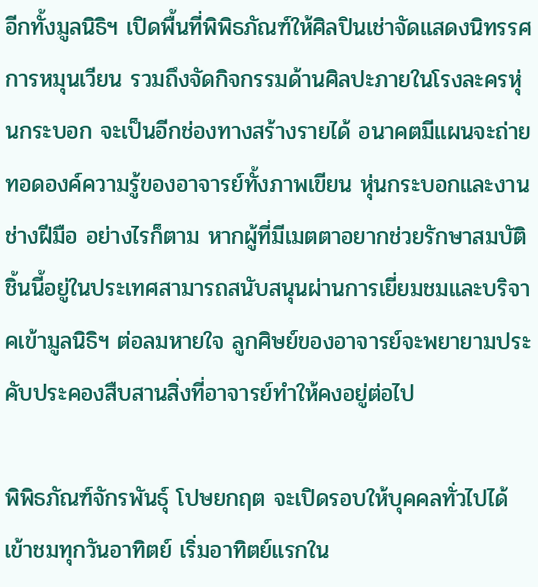อีกทั้งมูลนิธิฯ เปิดพื้นที่พิพิธภัณฑ์ให้ศิลปินเช่าจัดแสดงนิทรรศการหมุนเวียน รวมถึงจัดกิจกรรมด้านศิลปะภายในโรงละครหุ่นกระบอก จะเป็นอีกช่องทางสร้างรายได้ อนาคตมีแผนจะถ่ายทอดองค์ความรู้ของอาจารย์ทั้งภาพเขียน หุ่นกระบอกและงานช่างฝีมือ อย่างไรก็ตาม หากผู้ที่มีเมตตาอยากช่วยรักษาสมบัติชิ้นนี้อยู่ในประเทศสามารถสนับสนุนผ่านการเยี่ยมชมและบริจาคเข้ามูลนิธิฯ ต่อลมหายใจ ลูกศิษย์ของอาจารย์จะพยายามประคับประคองสืบสานสิ่งที่อาจารย์ทำให้คงอยู่ต่อไป

พิพิธภัณฑ์จักรพันธุ์ โปษยกฤต จะเปิดรอบให้บุคคลทั่วไปได้เข้าชมทุกวันอาทิตย์ เริ่มอาทิตย์แรกใน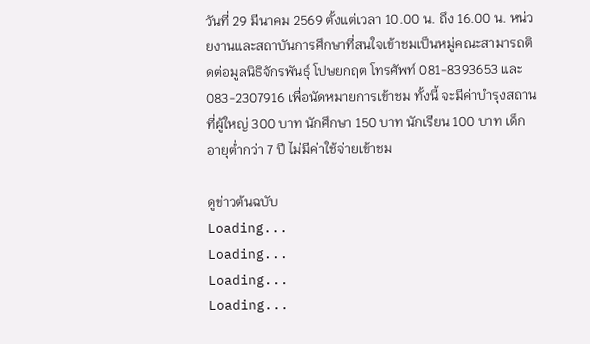วันที่ 29 มีนาคม 2569 ตั้งแต่เวลา 10.00 น. ถึง 16.00 น. หน่วยงานและสถาบันการศึกษาที่สนใจเข้าชมเป็นหมู่คณะสามารถติดต่อมูลนิธิจักรพันธุ์ โปษยกฤต โทรศัพท์ 081-8393653 และ 083-2307916 เพื่อนัดหมายการเข้าชม ทั้งนี้ จะมีค่าบำรุงสถานที่ผู้ใหญ่ 300 บาท นักศึกษา 150 บาท นักเรียน 100 บาท เด็กอายุต่ำกว่า 7 ปี ไม่มีค่าใช้จ่ายเข้าชม

ดูข่าวต้นฉบับ
Loading...
Loading...
Loading...
Loading...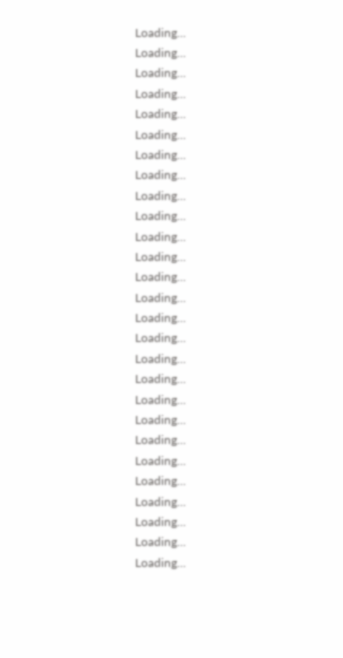Loading...
Loading...
Loading...
Loading...
Loading...
Loading...
Loading...
Loading...
Loading...
Loading...
Loading...
Loading...
Loading...
Loading...
Loading...
Loading...
Loading...
Loading...
Loading...
Loading...
Loading...
Loading...
Loading...
Loading...
Loading...
Loading...
Loading...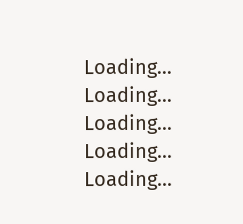Loading...
Loading...
Loading...
Loading...
Loading...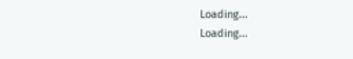Loading...
Loading...